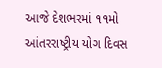આજે દેશભરમાં ૧૧મો આંતરરાષ્ટ્રીય યોગ દિવસ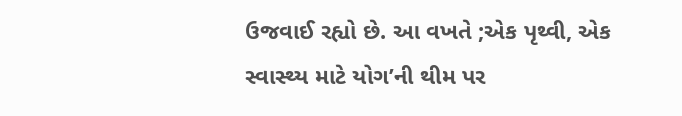ઉજવાઈ રહ્યો છે. આ વખતે ;એક પૃથ્વી, એક સ્વાસ્થ્ય માટે યોગ’ની થીમ પર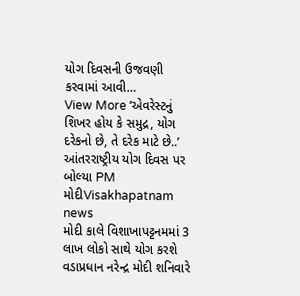યોગ દિવસની ઉજવણી કરવામાં આવી…
View More ‘એવરેસ્ટનું શિખર હોય કે સમુદ્ર, યોગ દરેકનો છે, તે દરેક માટે છે..’ આંતરરાષ્ટ્રીય યોગ દિવસ પર બોલ્યા PM મોદીVisakhapatnam news
મોદી કાલે વિશાખાપટ્ટનમમાં 3 લાખ લોકો સાથે યોગ કરશે
વડાપ્રધાન નરેન્દ્ર મોદી શનિવારે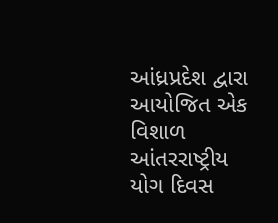આંધ્રપ્રદેશ દ્વારા આયોજિત એક વિશાળ આંતરરાષ્ટ્રીય યોગ દિવસ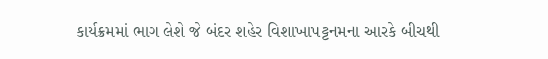કાર્યક્રમમાં ભાગ લેશે જે બંદર શહેર વિશાખાપટ્ટનમના આરકે બીચથી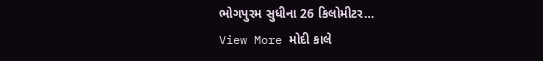ભોગપુરમ સુધીના 26 કિલોમીટર…
View More મોદી કાલે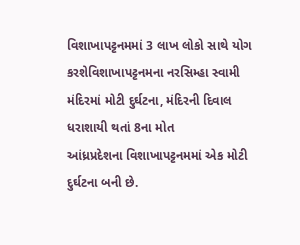વિશાખાપટ્ટનમમાં 3 લાખ લોકો સાથે યોગ કરશેવિશાખાપટ્ટનમના નરસિમ્હા સ્વામી મંદિરમાં મોટી દુર્ઘટના, મંદિરની દિવાલ ધરાશાયી થતાં 8ના મોત
આંધ્રપ્રદેશના વિશાખાપટ્ટનમમાં એક મોટી દુર્ઘટના બની છે.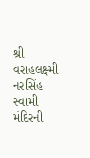શ્રી વરાહલક્ષ્મી નરસિંહ સ્વામી મંદિરની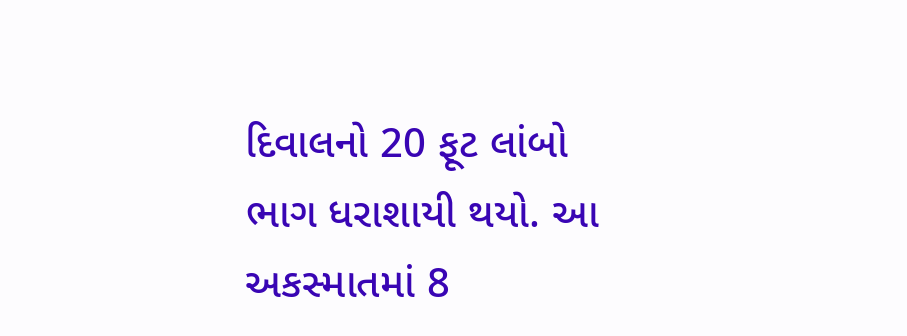દિવાલનો 20 ફૂટ લાંબો ભાગ ધરાશાયી થયો. આ અકસ્માતમાં 8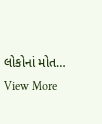લોકોનાં મોત…
View More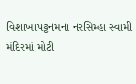વિશાખાપટ્ટનમના નરસિમ્હા સ્વામી મંદિરમાં મોટી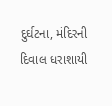દુર્ઘટના, મંદિરની દિવાલ ધરાશાયી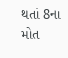થતાં 8ના મોત